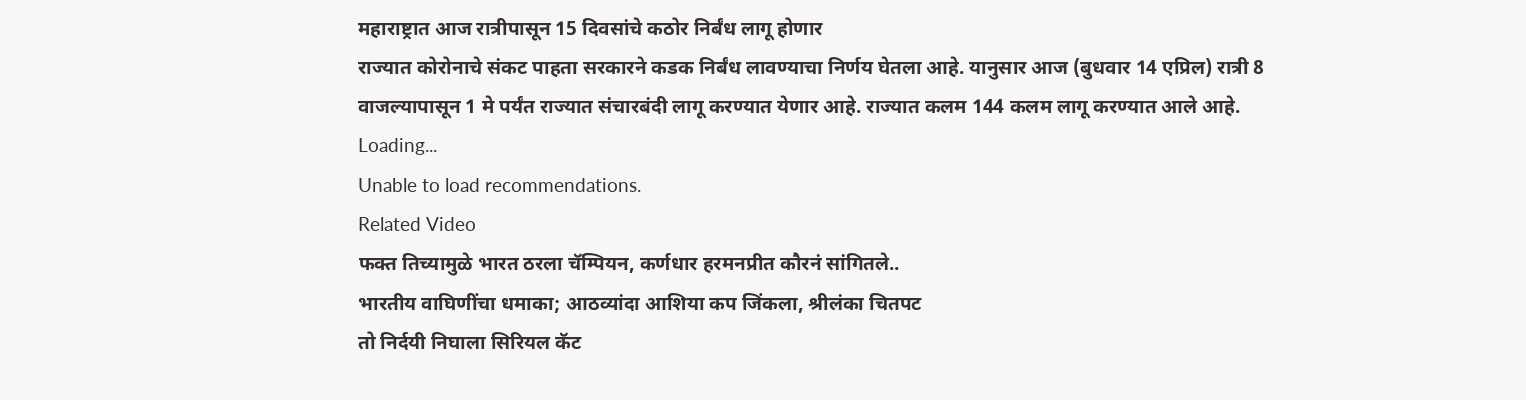महाराष्ट्रात आज रात्रीपासून 15 दिवसांचे कठोर निर्बंध लागू होणार
राज्यात कोरोनाचे संकट पाहता सरकारने कडक निर्बंध लावण्याचा निर्णय घेतला आहे. यानुसार आज (बुधवार 14 एप्रिल) रात्री 8 वाजल्यापासून 1 मे पर्यंत राज्यात संचारबंदी लागू करण्यात येणार आहे. राज्यात कलम 144 कलम लागू करण्यात आले आहे.
Loading...
Unable to load recommendations.
Related Video
फक्त तिच्यामुळे भारत ठरला चॅम्पियन, कर्णधार हरमनप्रीत कौरनं सांगितले..
भारतीय वाघिणींचा धमाका; आठव्यांदा आशिया कप जिंकला, श्रीलंका चितपट
तो निर्दयी निघाला सिरियल कॅट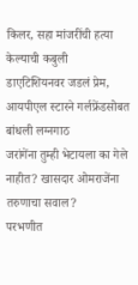किलर, सहा मांजरींची हत्या केल्याची कबुली
डाएटिशियनवर जडलं प्रेम, आयपीएल स्टारने गर्लफ्रेंडसोबत बांधली लग्नगाठ
जरांगेंना तुम्ही भेटायला का गेले नाहीत? खासदार ओमराजेंना तरुणाचा सवाल?
परभणीत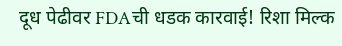दूध पेढीवर FDAची धडक कारवाई! रिशा मिल्क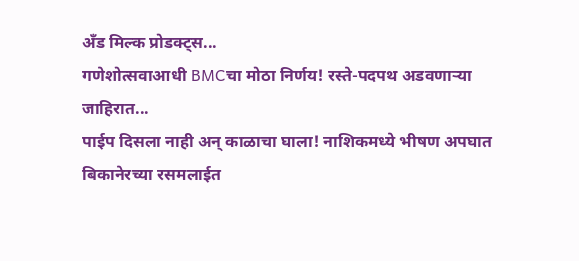अँड मिल्क प्रोडक्ट्स...
गणेशोत्सवाआधी BMCचा मोठा निर्णय! रस्ते-पदपथ अडवणाऱ्या जाहिरात...
पाईप दिसला नाही अन् काळाचा घाला! नाशिकमध्ये भीषण अपघात
बिकानेरच्या रसमलाईत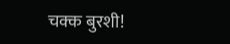चक्क बुरशी!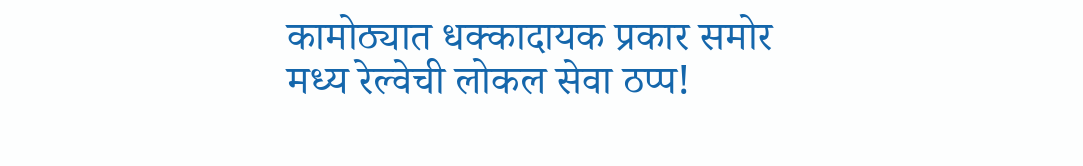कामोठ्यात धक्कादायक प्रकार समोर
मध्य रेल्वेची लोकल सेवा ठप्प!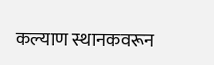कल्याण स्थानकवरून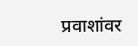प्रवाशांवर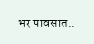भर पावसात..